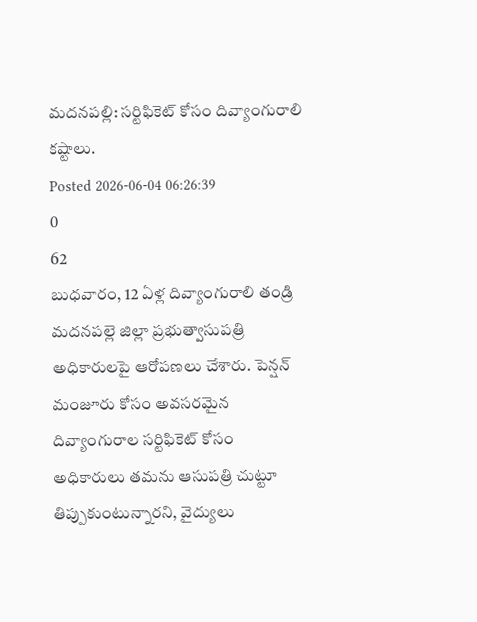మదనపల్లి: సర్టిఫికెట్ కోసం దివ్యాంగురాలి కష్టాలు.
Posted 2026-06-04 06:26:39
0
62
బుధవారం, 12 ఏళ్ల దివ్యాంగురాలి తండ్రి మదనపల్లె జిల్లా ప్రభుత్వాసుపత్రి అధికారులపై ఆరోపణలు చేశారు. పెన్షన్ మంజూరు కోసం అవసరమైన దివ్యాంగురాల సర్టిఫికెట్ కోసం అధికారులు తమను ఆసుపత్రి చుట్టూ తిప్పుకుంటున్నారని, వైద్యులు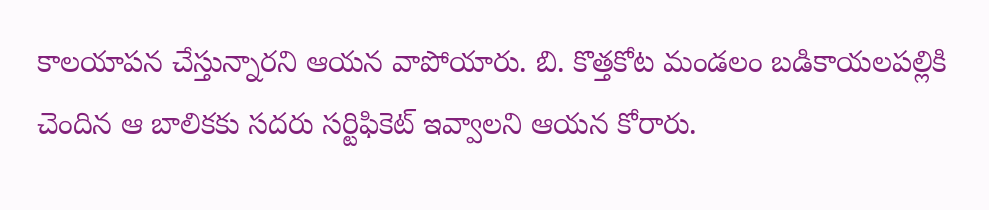కాలయాపన చేస్తున్నారని ఆయన వాపోయారు. బి. కొత్తకోట మండలం బడికాయలపల్లికి చెందిన ఆ బాలికకు సదరు సర్టిఫికెట్ ఇవ్వాలని ఆయన కోరారు.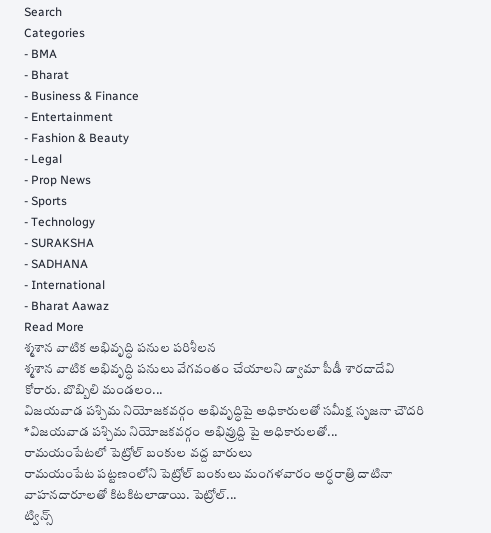Search
Categories
- BMA
- Bharat
- Business & Finance
- Entertainment
- Fashion & Beauty
- Legal
- Prop News
- Sports
- Technology
- SURAKSHA
- SADHANA
- International
- Bharat Aawaz
Read More
శ్మశాన వాటిక అభివృద్ధి పనుల పరిశీలన
శ్మశాన వాటిక అభివృద్ధి పనులు వేగవంతం చేయాలని డ్వామా పీడీ శారదాదేవి కోరారు. బొబ్బిలి మండలం...
విజయవాడ పశ్చిమ నియోజకవర్గం అభివృద్ధిపై అధికారులతో సమీక్ష సృజనా చౌదరి
*విజయవాడ పశ్చిమ నియోజకవర్గం అభివ్రుద్ది పై అధికారులతో...
రామయంపేటలో పెట్రోల్ బంకుల వద్ద బారులు
రామయంపేట పట్టణంలోని పెట్రోల్ బంకులు మంగళవారం అర్ధరాత్రి దాటినా వాహనదారూలతో కిటకిటలాడాయి. పెట్రోల్...
ట్విన్స్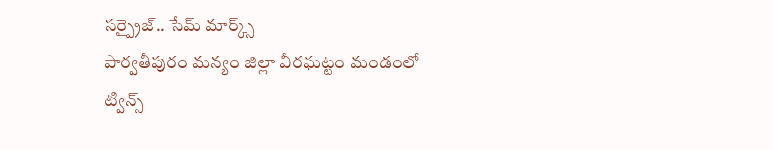సర్ప్రైజ్.. సేమ్ మార్క్స్
పార్వతీపురం మన్యం జిల్లా వీరఘట్టం మండంలో ట్విన్స్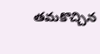తమకొచ్చిన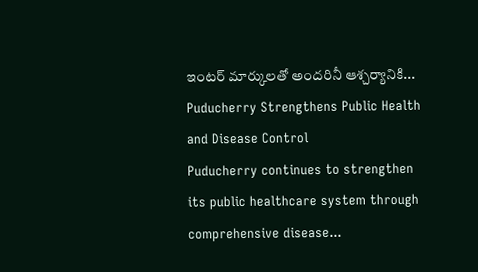ఇంటర్ మార్కులతో అందరినీ ఆశ్చర్యానికి...
Puducherry Strengthens Public Health and Disease Control
Puducherry continues to strengthen its public healthcare system through comprehensive disease...